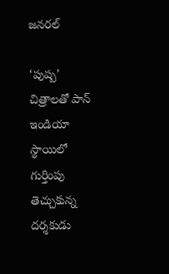జనరల్

‘పుష్ప’ చిత్రాలతో పాన్ ఇండియా స్థాయిలో గుర్తింపు తెచ్చుకున్న దర్శకుడు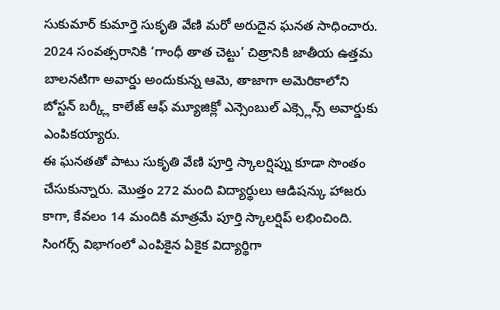సుకుమార్ కుమార్తె సుకృతి వేణి మరో అరుదైన ఘనత సాధించారు. 2024 సంవత్సరానికి ‘గాంధీ తాత చెట్టు’ చిత్రానికి జాతీయ ఉత్తమ బాలనటిగా అవార్డు అందుకున్న ఆమె, తాజాగా అమెరికాలోని బోస్టన్ బర్క్లీ కాలేజ్ ఆఫ్ మ్యూజిక్లో ఎన్సెంబుల్ ఎక్స్లెన్స్ అవార్డుకు ఎంపికయ్యారు.
ఈ ఘనతతో పాటు సుకృతి వేణి పూర్తి స్కాలర్షిప్ను కూడా సొంతం చేసుకున్నారు. మొత్తం 272 మంది విద్యార్థులు ఆడిషన్కు హాజరు కాగా, కేవలం 14 మందికి మాత్రమే పూర్తి స్కాలర్షిప్ లభించింది. సింగర్స్ విభాగంలో ఎంపికైన ఏకైక విద్యార్థిగా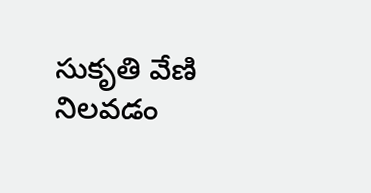సుకృతి వేణి నిలవడం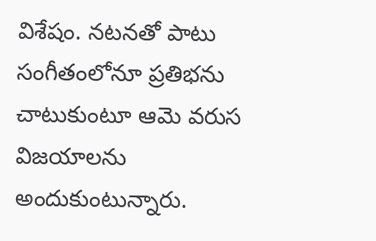విశేషం. నటనతో పాటు సంగీతంలోనూ ప్రతిభను చాటుకుంటూ ఆమె వరుస విజయాలను అందుకుంటున్నారు.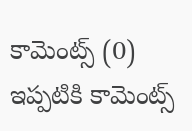కామెంట్స్ (0)
ఇప్పటికి కామెంట్స్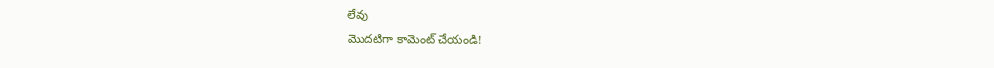లేవు
మొదటిగా కామెంట్ చేయండి!